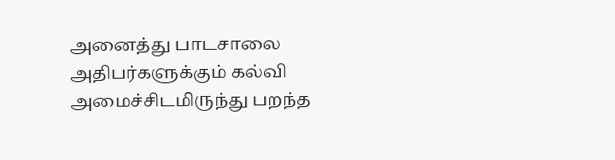அனைத்து பாடசாலை அதிபர்களுக்கும் கல்வி அமைச்சிடமிருந்து பறந்த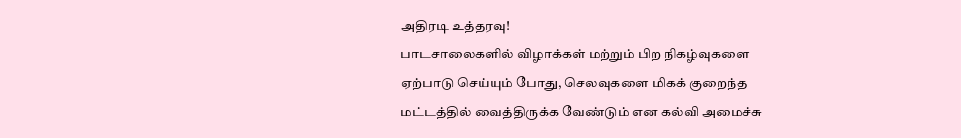அதிரடி உத்தரவு!
பாடசாலைகளில் விழாக்கள் மற்றும் பிற நிகழ்வுகளை ஏற்பாடு செய்யும் போது, செலவுகளை மிகக் குறைந்த மட்டத்தில் வைத்திருக்க வேண்டும் என கல்வி அமைச்சு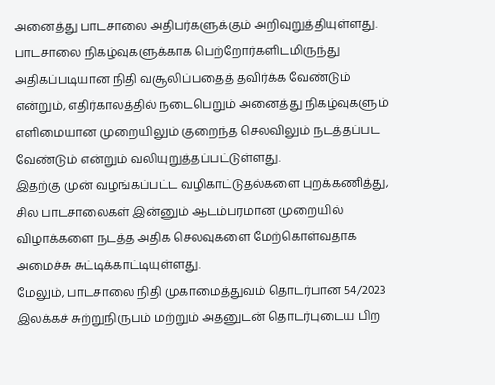அனைத்து பாடசாலை அதிபர்களுக்கும் அறிவுறுத்தியுள்ளது.
பாடசாலை நிகழ்வுகளுக்காக பெற்றோர்களிடமிருந்து அதிகப்படியான நிதி வசூலிப்பதைத் தவிர்க்க வேண்டும் என்றும், எதிர்காலத்தில் நடைபெறும் அனைத்து நிகழ்வுகளும் எளிமையான முறையிலும் குறைந்த செலவிலும் நடத்தப்பட வேண்டும் என்றும் வலியுறுத்தப்பட்டுள்ளது.
இதற்கு முன் வழங்கப்பட்ட வழிகாட்டுதல்களை புறக்கணித்து, சில பாடசாலைகள் இன்னும் ஆடம்பரமான முறையில் விழாக்களை நடத்த அதிக செலவுகளை மேற்கொள்வதாக அமைச்சு சுட்டிக்காட்டியுள்ளது.
மேலும், பாடசாலை நிதி முகாமைத்துவம் தொடர்பான 54/2023 இலக்கச் சுற்றுநிருபம் மற்றும் அதனுடன் தொடர்புடைய பிற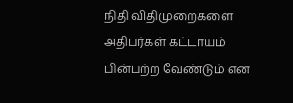நிதி விதிமுறைகளை அதிபர்கள் கட்டாயம் பின்பற்ற வேண்டும் என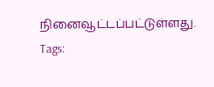நினைவூட்டப்பட்டுள்ளது.
Tags: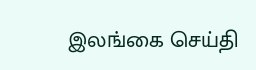இலங்கை செய்தி